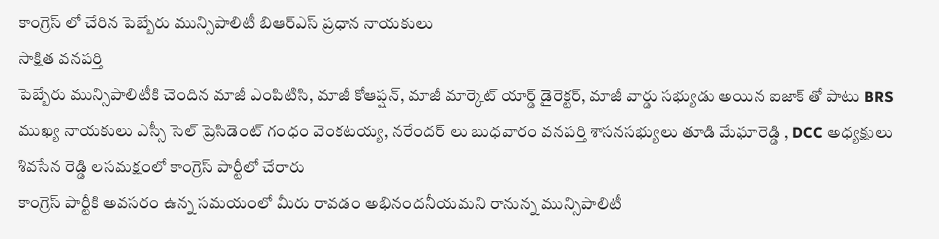కాంగ్రెస్ లో చేరిన పెబ్బేరు మున్సిపాలిటీ బిఆర్ఎస్ ప్రధాన నాయకులు
సాక్షిత వనపర్తి
పెబ్బేరు మున్సిపాలిటీకి చెందిన మాజీ ఎంపిటిసి, మాజీ కోఆప్షన్, మాజీ మార్కెట్ యార్డ్ డైరెక్టర్, మాజీ వార్డు సభ్యుడు అయిన ఐజాక్ తో పాటు BRS ముఖ్య నాయకులు ఎస్సీ సెల్ ప్రెసిడెంట్ గంధం వెంకటయ్య, నరేందర్ లు బుధవారం వనపర్తి శాసనసభ్యులు తూడి మేఘారెడ్డి , DCC అధ్యక్షులు శివసేన రెడ్డి లసమక్షంలో కాంగ్రెస్ పార్టీలో చేరారు
కాంగ్రెస్ పార్టీకి అవసరం ఉన్న సమయంలో మీరు రావడం అభినందనీయమని రానున్న మున్సిపాలిటీ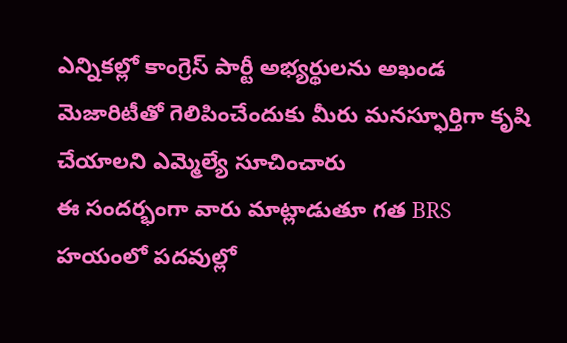ఎన్నికల్లో కాంగ్రెస్ పార్టీ అభ్యర్థులను అఖండ మెజారిటీతో గెలిపించేందుకు మీరు మనస్ఫూర్తిగా కృషి చేయాలని ఎమ్మెల్యే సూచించారు
ఈ సందర్భంగా వారు మాట్లాడుతూ గత BRS హయంలో పదవుల్లో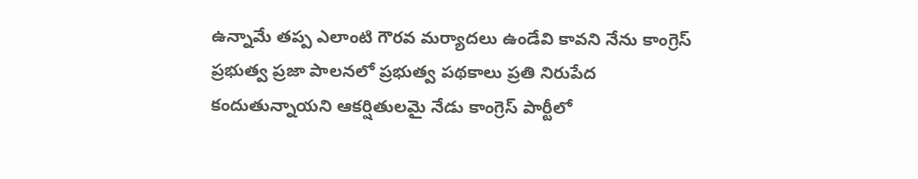ఉన్నామే తప్ప ఎలాంటి గౌరవ మర్యాదలు ఉండేవి కావని నేను కాంగ్రెస్ ప్రభుత్వ ప్రజా పాలనలో ప్రభుత్వ పథకాలు ప్రతి నిరుపేద కందుతున్నాయని ఆకర్షితులమై నేడు కాంగ్రెస్ పార్టీలో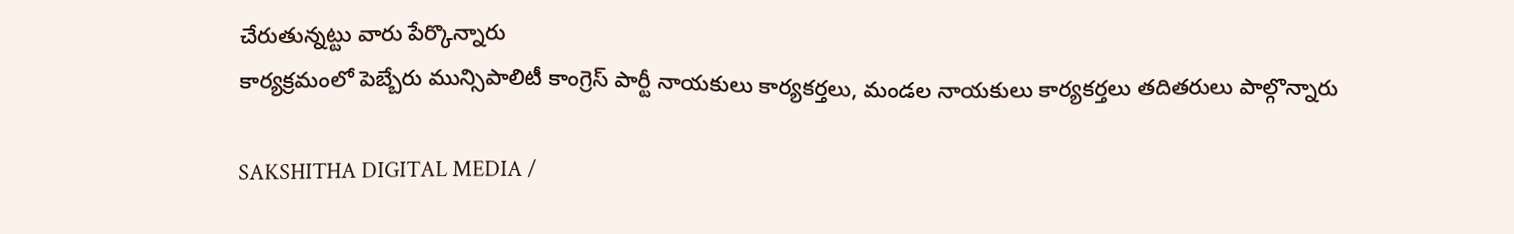చేరుతున్నట్టు వారు పేర్కొన్నారు
కార్యక్రమంలో పెబ్బేరు మున్సిపాలిటీ కాంగ్రెస్ పార్టీ నాయకులు కార్యకర్తలు, మండల నాయకులు కార్యకర్తలు తదితరులు పాల్గొన్నారు

SAKSHITHA DIGITAL MEDIA /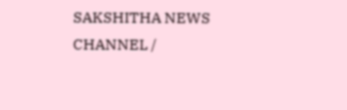SAKSHITHA NEWS CHANNEL /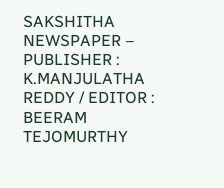SAKSHITHA NEWSPAPER – PUBLISHER : K.MANJULATHA REDDY / EDITOR : BEERAM TEJOMURTHY